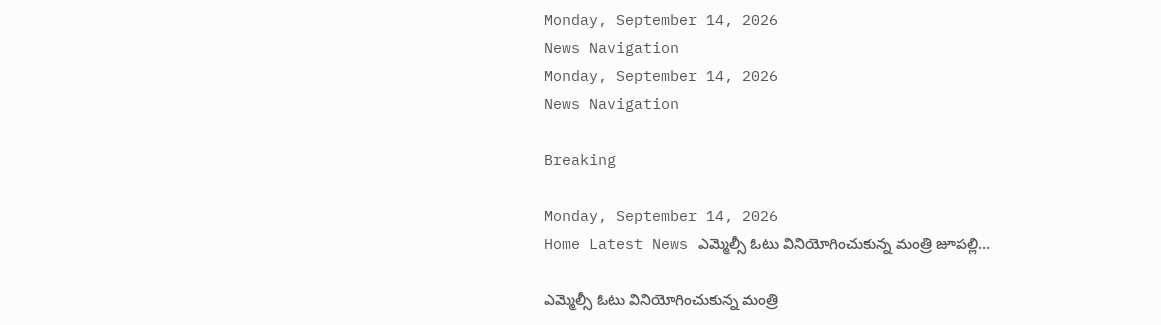Monday, September 14, 2026
News Navigation
Monday, September 14, 2026
News Navigation

Breaking

Monday, September 14, 2026
Home Latest News ఎమ్మెల్సీ ఓటు వినియోగించుకున్న మంత్రి జూపల్లి…

ఎమ్మెల్సీ ఓటు వినియోగించుకున్న మంత్రి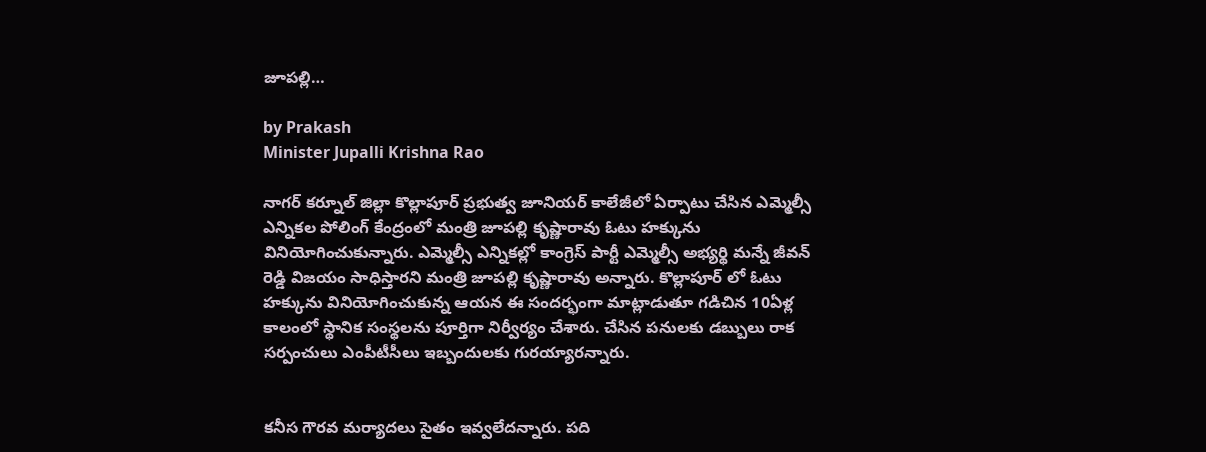జూపల్లి…

by Prakash
Minister Jupalli Krishna Rao

నాగర్ కర్నూల్ జిల్లా కొల్లాపూర్ ప్రభుత్వ జూనియర్ కాలేజీలో ఏర్పాటు చేసిన ఎమ్మెల్సీ ఎన్నికల పోలింగ్ కేంద్రంలో మంత్రి జూపల్లి కృష్ణారావు ఓటు హక్కును వినియోగించుకున్నారు. ఎమ్మెల్సీ ఎన్నికల్లో కాంగ్రెస్ పార్టీ ఎమ్మెల్సీ అభ్యర్థి మన్నే జీవన్ రెడ్డి విజయం సాధిస్తారని మంత్రి జూపల్లి కృష్ణారావు అన్నారు. కొల్లాపూర్ లో ఓటు హక్కును వినియోగించుకున్న ఆయన ఈ సందర్భంగా మాట్లాడుతూ గడిచిన 10ఏళ్ల కాలంలో స్థానిక సంస్థలను పూర్తిగా నిర్వీర్యం చేశారు. చేసిన పనులకు డబ్బులు రాక సర్పంచులు ఎంపీటీసీలు ఇబ్బందులకు గురయ్యారన్నారు.


కనీస గౌరవ మర్యాదలు సైతం ఇవ్వలేదన్నారు. పది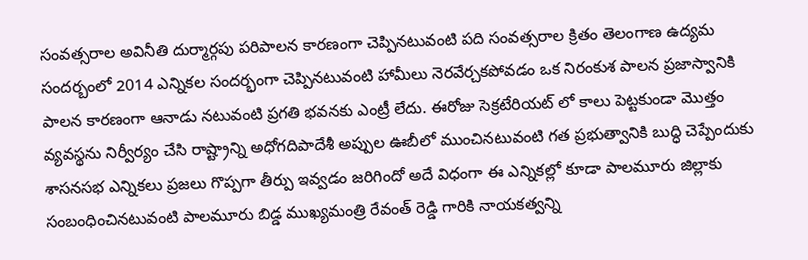సంవత్సరాల అవినీతి దుర్మార్గపు పరిపాలన కారణంగా చెప్పినటువంటి పది సంవత్సరాల క్రితం తెలంగాణ ఉద్యమ సందర్బంలో 2014 ఎన్నికల సందర్భంగా చెప్పినటువంటి హామీలు నెరవేర్చకపోవడం ఒక నిరంకుశ పాలన ప్రజాస్వానికి పాలన కారణంగా ఆనాడు నటువంటి ప్రగతి భవనకు ఎంట్రీ లేదు. ఈరోజు సెక్రటేరియట్ లో కాలు పెట్టకుండా మొత్తం వ్యవస్థను నిర్వీర్యం చేసి రాష్ట్రాన్ని అధోగదిపాదేశీ అప్పుల ఊబీలో ముంచినటువంటి గత ప్రభుత్వానికి బుద్ధి చెప్పేందుకు శాసనసభ ఎన్నికలు ప్రజలు గొప్పగా తీర్పు ఇవ్వడం జరిగిందో అదే విధంగా ఈ ఎన్నికల్లో కూడా పాలమూరు జిల్లాకు సంబంధించినటువంటి పాలమూరు బిడ్డ ముఖ్యమంత్రి రేవంత్ రెడ్డి గారికి నాయకత్వన్ని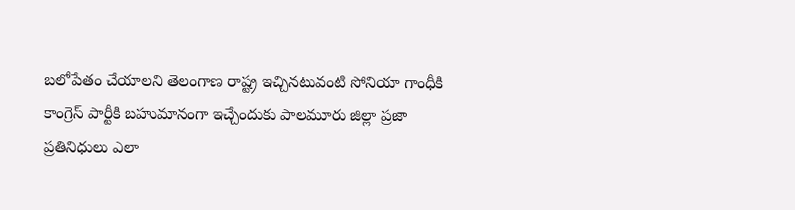బలోపేతం చేయాలని తెలంగాణ రాష్ట్ర ఇచ్చినటువంటి సోనియా గాంధీకి కాంగ్రెస్ పార్టీకి బహుమానంగా ఇచ్చేందుకు పాలమూరు జిల్లా ప్రజా ప్రతినిధులు ఎలా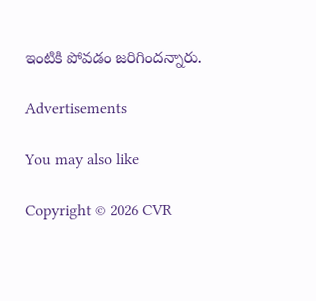ఇంటికి పోవడం జరిగిందన్నారు.

Advertisements

You may also like

Copyright © 2026 CVR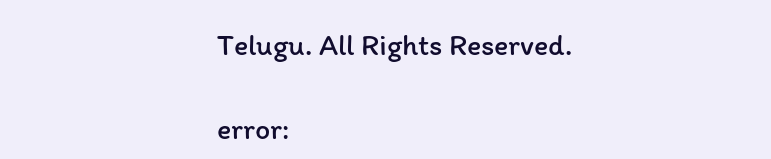Telugu. All Rights Reserved.

error: